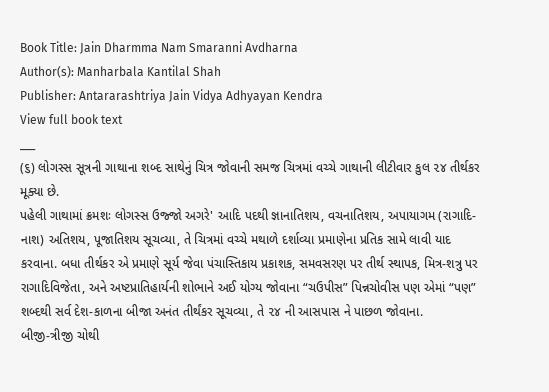Book Title: Jain Dharmma Nam Smaranni Avdharna
Author(s): Manharbala Kantilal Shah
Publisher: Antararashtriya Jain Vidya Adhyayan Kendra
View full book text
___
(૬) લોગસ્સ સૂત્રની ગાથાના શબ્દ સાથેનું ચિત્ર જોવાની સમજ ચિત્રમાં વચ્ચે ગાથાની લીટીવાર કુલ ૨૪ તીર્થકર મૂક્યા છે.
પહેલી ગાથામાં ક્રમશઃ લોગસ્સ ઉજ્જો અગરે' આદિ પદથી જ્ઞાનાતિશય, વચનાતિશય, અપાયાગમ (રાગાદિ-નાશ) અતિશય, પૂજાતિશય સૂચવ્યા, તે ચિત્રમાં વચ્ચે મથાળે દર્શાવ્યા પ્રમાણેના પ્રતિક સામે લાવી યાદ કરવાના. બધા તીર્થકર એ પ્રમાણે સૂર્ય જેવા પંચાસ્તિકાય પ્રકાશક, સમવસરણ પર તીર્થ સ્થાપક, મિત્ર-શત્રુ પર રાગાદિવિજેતા, અને અષ્ટપ્રાતિહાર્યની શોભાને અઈ યોગ્ય જોવાના “ચઉપીસ” પિન્નચોવીસ પણ એમાં “પણ” શબ્દથી સર્વ દેશ-કાળના બીજા અનંત તીર્થંકર સૂચવ્યા, તે ૨૪ ની આસપાસ ને પાછળ જોવાના.
બીજી-ત્રીજી ચોથી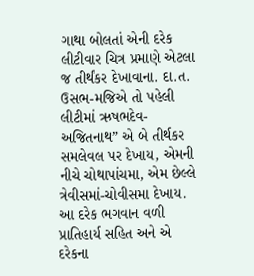ગાથા બોલતાં એની દરેક લીટીવાર ચિત્ર પ્રમાણે એટલા જ તીર્થંકર દેખાવાના. દા.ત. ઉસભ-મજિએ તો પહેલી લીટીમાં ઋષભદેવ- અજિતનાથ” એ બે તીર્થકર સમલેવલ પર દેખાય, એમની નીચે ચોથાપાંચમા, એમ છેલ્લે ત્રેવીસમાં-ચોવીસમા દેખાય. આ દરેક ભગવાન વળી પ્રાતિહાર્ય સહિત અને એ દરેકના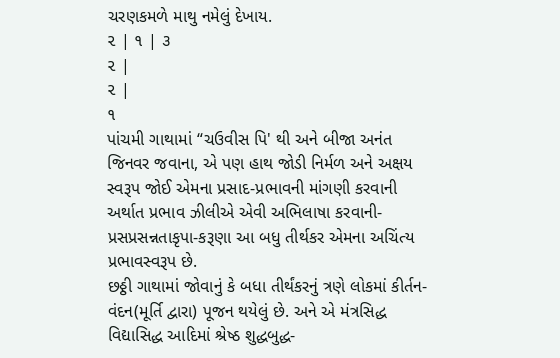ચરણકમળે માથુ નમેલું દેખાય.
૨ | ૧ | ૩
૨ |
૨ |
૧
પાંચમી ગાથામાં “ચઉવીસ પિ' થી અને બીજા અનંત જિનવર જવાના, એ પણ હાથ જોડી નિર્મળ અને અક્ષય સ્વરૂપ જોઈ એમના પ્રસાદ-પ્રભાવની માંગણી કરવાની અર્થાત પ્રભાવ ઝીલીએ એવી અભિલાષા કરવાની-પ્રસપ્રસન્નતાકૃપા-કરૂણા આ બધુ તીર્થકર એમના અચિંત્ય પ્રભાવસ્વરૂપ છે.
છઠ્ઠી ગાથામાં જોવાનું કે બધા તીર્થંકરનું ત્રણે લોકમાં કીર્તન-વંદન(મૂર્તિ દ્વારા) પૂજન થયેલું છે. અને એ મંત્રસિદ્ધ વિદ્યાસિદ્ધ આદિમાં શ્રેષ્ઠ શુદ્ધબુદ્ધ-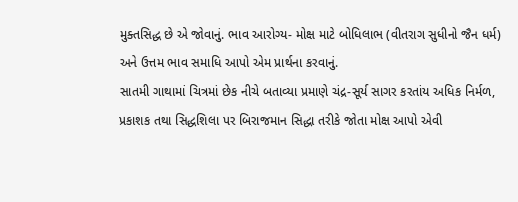મુક્તસિદ્ધ છે એ જોવાનું. ભાવ આરોગ્ય- મોક્ષ માટે બોધિલાભ (વીતરાગ સુધીનો જૈન ધર્મ) અને ઉત્તમ ભાવ સમાધિ આપો એમ પ્રાર્થના કરવાનું.
સાતમી ગાથામાં ચિત્રમાં છેક નીચે બતાવ્યા પ્રમાણે ચંદ્ર-સૂર્ય સાગર કરતાંય અધિક નિર્મળ, પ્રકાશક તથા સિદ્ધશિલા પર બિરાજમાન સિદ્ધા તરીકે જોતા મોક્ષ આપો એવી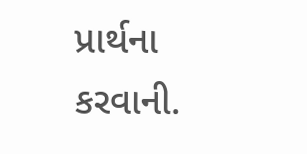પ્રાર્થના કરવાની.